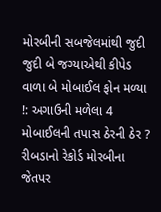મોરબીની સબજેલમાંથી જુદી જુદી બે જગ્યાએથી કીપેડ વાળા બે મોબાઈલ ફોન મળ્યા !: અગાઉની મળેલા 4 મોબાઈલની તપાસ ઠેરની ઠેર ? રીબડાનો રેકોર્ડ મોરબીના જેતપર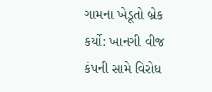ગામના ખેડૂતો બ્રેક કર્યો: ખાનગી વીજ કંપની સામે વિરોધ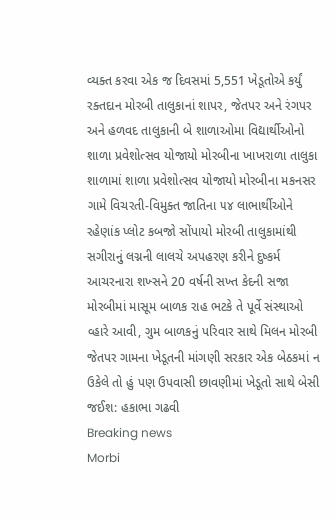વ્યક્ત કરવા એક જ દિવસમાં 5,551 ખેડૂતોએ કર્યું રક્તદાન મોરબી તાલુકાનાં શાપર, જેતપર અને રંગપર અને હળવદ તાલુકાની બે શાળાઓમા વિદ્યાર્થીઓનો શાળા પ્રવેશોત્સવ યોજાયો મોરબીના ખાખરાળા તાલુકા શાળામાં શાળા પ્રવેશોત્સવ યોજાયો મોરબીના મકનસર ગામે વિચરતી-વિમુક્ત જાતિના ૫૪ લાભાર્થીઓને રહેણાંક પ્લોટ કબજો સોંપાયો મોરબી તાલુકામાંથી સગીરાનું લગ્નની લાલચે અપહરણ કરીને દુષ્કર્મ આચરનારા શખ્સને 20 વર્ષની સખ્ત કેદની સજા મોરબીમાં માસૂમ બાળક રાહ ભટકે તે પૂર્વે સંસ્થાઓ વ્હારે આવી, ગુમ બાળકનું પરિવાર સાથે મિલન મોરબી જેતપર ગામના ખેડૂતની માંગણી સરકાર એક બેઠકમાં ન ઉકેલે તો હું પણ ઉપવાસી છાવણીમાં ખેડૂતો સાથે બેસી જઈશ: હકાભા ગઢવી
Breaking news
Morbi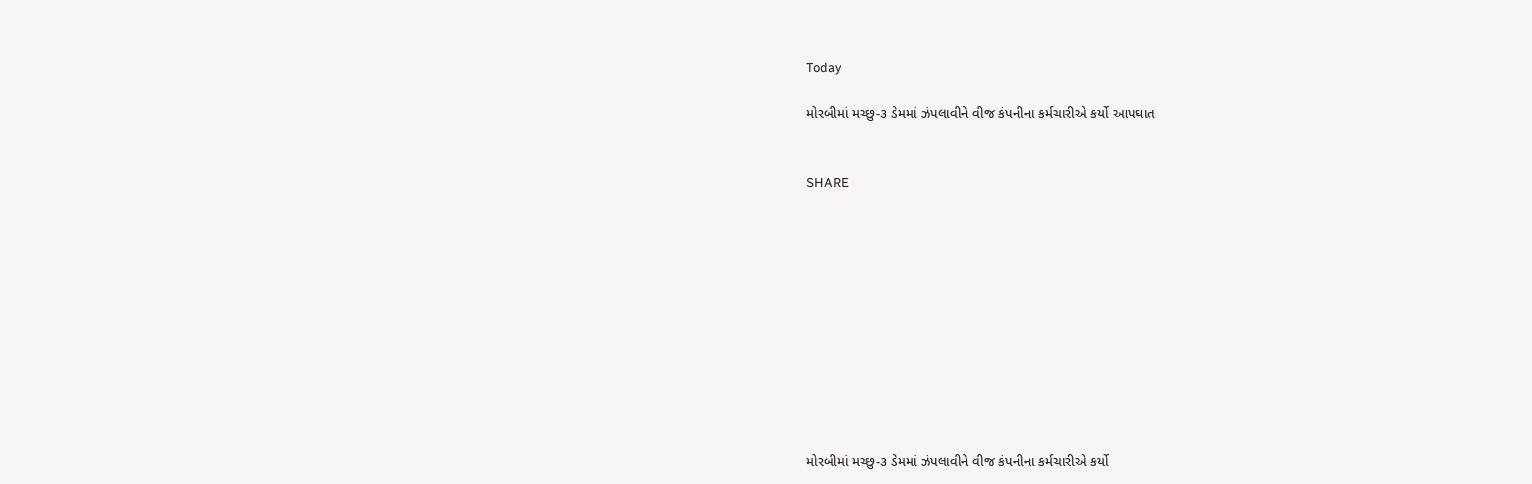Today

મોરબીમાં મચ્છુ-૩ ડેમમાં ઝંપલાવીને વીજ કંપનીના કર્મચારીએ કર્યો આપઘાત


SHARE











મોરબીમાં મચ્છુ-૩ ડેમમાં ઝંપલાવીને વીજ કંપનીના કર્મચારીએ કર્યો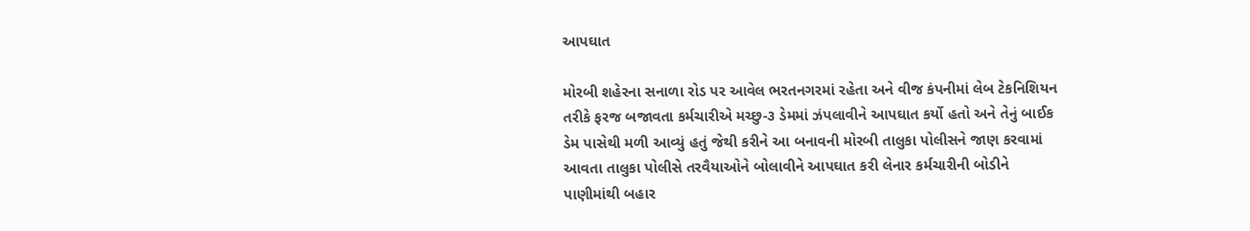આપઘાત

મોરબી શહેરના સનાળા રોડ પર આવેલ ભરતનગરમાં રહેતા અને વીજ કંપનીમાં લેબ ટેકનિશિયન તરીકે ફરજ બજાવતા કર્મચારીએ મચ્છુ-૩ ડેમમાં ઝંપલાવીને આપઘાત કર્યો હતો અને તેનું બાઈક ડેમ પાસેથી મળી આવ્યું હતું જેથી કરીને આ બનાવની મોરબી તાલુકા પોલીસને જાણ કરવામાં આવતા તાલુકા પોલીસે તરવૈયાઓને બોલાવીને આપઘાત કરી લેનાર કર્મચારીની બોડીને પાણીમાંથી બહાર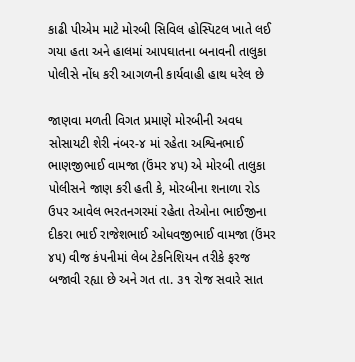કાઢી પીએમ માટે મોરબી સિવિલ હોસ્પિટલ ખાતે લઈ ગયા હતા અને હાલમાં આપઘાતના બનાવની તાલુકા પોલીસે નોંધ કરી આગળની કાર્યવાહી હાથ ધરેલ છે

જાણવા મળતી વિગત પ્રમાણે મોરબીની અવધ સોસાયટી શેરી નંબર-૪ માં રહેતા અશ્વિનભાઈ ભાણજીભાઈ વામજા (ઉંમર ૪૫) એ મોરબી તાલુકા પોલીસને જાણ કરી હતી કે, મોરબીના શનાળા રોડ ઉપર આવેલ ભરતનગરમાં રહેતા તેઓના ભાઈજીના દીકરા ભાઈ રાજેશભાઈ ઓધવજીભાઈ વામજા (ઉંમર ૪૫) વીજ કંપનીમાં લેબ ટેકનિશિયન તરીકે ફરજ બજાવી રહ્યા છે અને ગત તા. ૩૧ રોજ સવારે સાત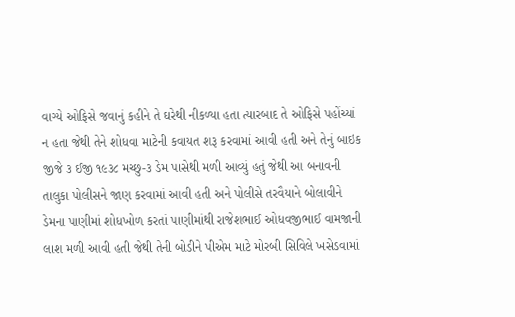વાગ્યે ઓફિસે જવાનું કહીને તે ઘરેથી નીકળ્યા હતા ત્યારબાદ તે ઓફિસે પહોંચ્યાં ન હતા જેથી તેને શોધવા માટેની કવાયત શરૂ કરવામાં આવી હતી અને તેનું બાઇક જીજે ૩ ઈજી ૧૯૩૮ મચ્છુ-૩ ડેમ પાસેથી મળી આવ્યું હતું જેથી આ બનાવની તાલુકા પોલીસને જાણ કરવામાં આવી હતી અને પોલીસે તરવૈયાને બોલાવીને ડેમના પાણીમાં શોધખોળ કરતાં પાણીમાંથી રાજેશભાઈ ઓધવજીભાઈ વામજાની લાશ મળી આવી હતી જેથી તેની બોડીને પીએમ માટે મોરબી સિવિલે ખસેડવામાં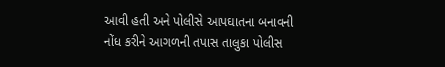આવી હતી અને પોલીસે આપઘાતના બનાવની નોંધ કરીને આગળની તપાસ તાલુકા પોલીસ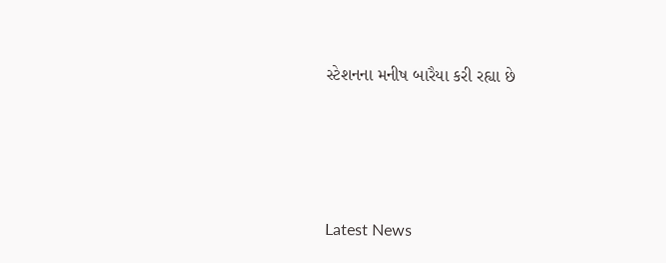સ્ટેશનના મનીષ બારૈયા કરી રહ્યા છે






Latest News